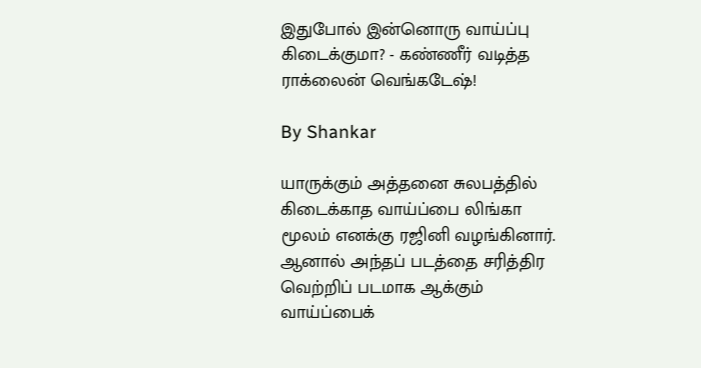இதுபோல் இன்னொரு வாய்ப்பு கிடைக்குமா? - கண்ணீர் வடித்த ராக்லைன் வெங்கடேஷ்!

By Shankar

யாருக்கும் அத்தனை சுலபத்தில் கிடைக்காத வாய்ப்பை லிங்கா மூலம் எனக்கு ரஜினி வழங்கினார். ஆனால் அந்தப் படத்தை சரித்திர வெற்றிப் படமாக ஆக்கும் வாய்ப்பைக்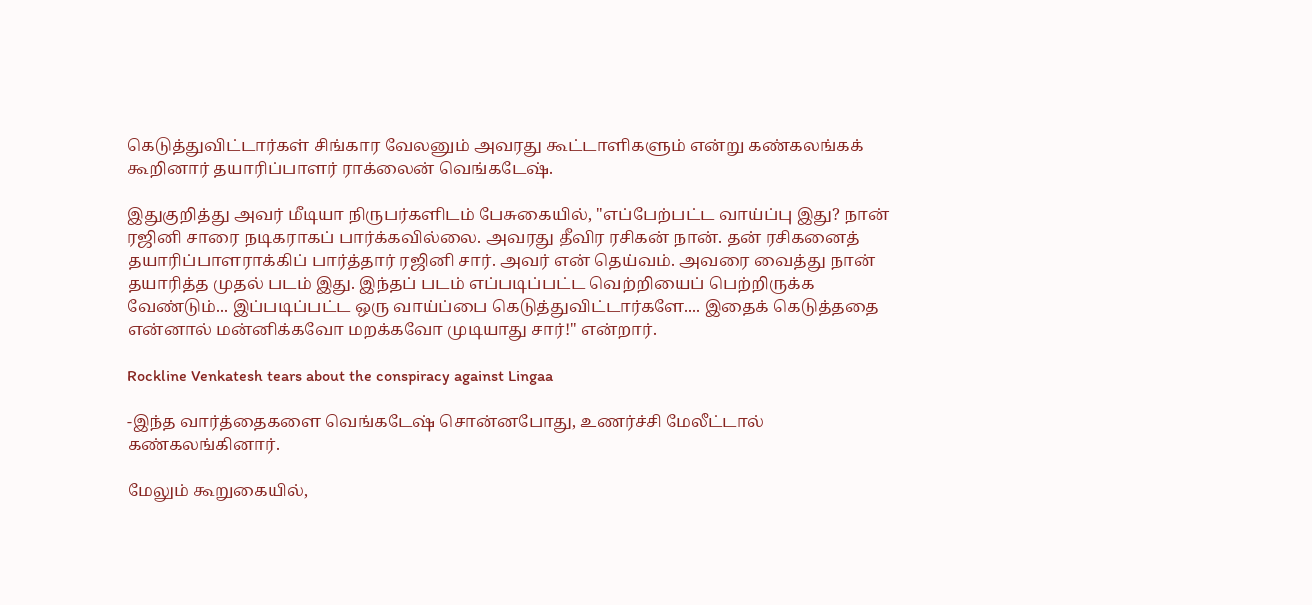கெடுத்துவிட்டார்கள் சிங்கார வேலனும் அவரது கூட்டாளிகளும் என்று கண்கலங்கக் கூறினார் தயாரிப்பாளர் ராக்லைன் வெங்கடேஷ்.

இதுகுறித்து அவர் மீடியா நிருபர்களிடம் பேசுகையில், "எப்பேற்பட்ட வாய்ப்பு இது? நான் ரஜினி சாரை நடிகராகப் பார்க்கவில்லை. அவரது தீவிர ரசிகன் நான். தன் ரசிகனைத் தயாரிப்பாளராக்கிப் பார்த்தார் ரஜினி சார். அவர் என் தெய்வம். அவரை வைத்து நான் தயாரித்த முதல் படம் இது. இந்தப் படம் எப்படிப்பட்ட வெற்றியைப் பெற்றிருக்க வேண்டும்... இப்படிப்பட்ட ஒரு வாய்ப்பை கெடுத்துவிட்டார்களே.... இதைக் கெடுத்ததை என்னால் மன்னிக்கவோ மறக்கவோ முடியாது சார்!" என்றார்.

Rockline Venkatesh tears about the conspiracy against Lingaa

-இந்த வார்த்தைகளை வெங்கடேஷ் சொன்னபோது, உணர்ச்சி மேலீட்டால் கண்கலங்கினார்.

மேலும் கூறுகையில்,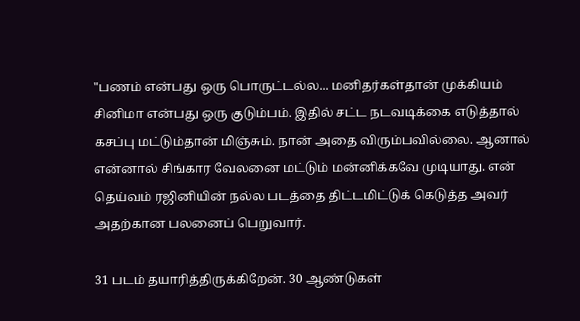"பணம் என்பது ஒரு பொருட்டல்ல... மனிதர்கள்தான் முக்கியம் சினிமா என்பது ஒரு குடும்பம். இதில் சட்ட நடவடிக்கை எடுத்தால் கசப்பு மட்டும்தான் மிஞ்சும். நான் அதை விரும்பவில்லை. ஆனால் என்னால் சிங்கார வேலனை மட்டும் மன்னிக்கவே முடியாது. என் தெய்வம் ரஜினியின் நல்ல படத்தை திட்டமிட்டுக் கெடுத்த அவர் அதற்கான பலனைப் பெறுவார்.

31 படம் தயாரித்திருக்கிறேன். 30 ஆண்டுகள்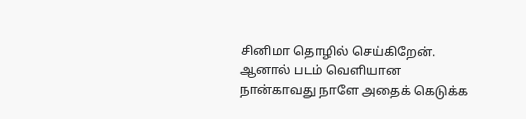சினிமா தொழில் செய்கிறேன். ஆனால் படம் வெளியான நான்காவது நாளே அதைக் கெடுக்க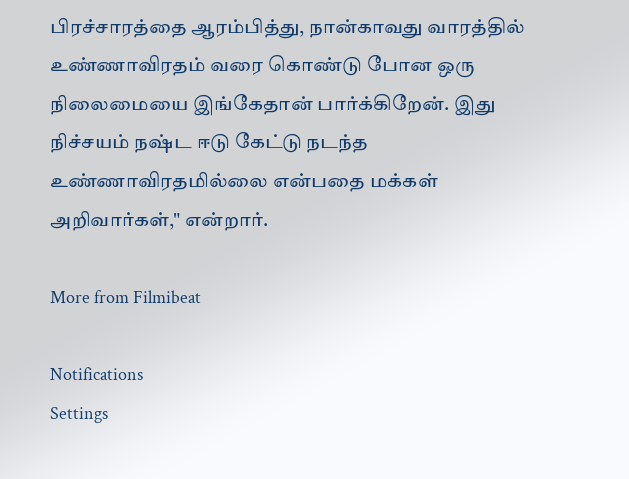பிரச்சாரத்தை ஆரம்பித்து, நான்காவது வாரத்தில் உண்ணாவிரதம் வரை கொண்டு போன ஒரு நிலைமையை இங்கேதான் பார்க்கிறேன். இது நிச்சயம் நஷ்ட ஈடு கேட்டு நடந்த உண்ணாவிரதமில்லை என்பதை மக்கள் அறிவார்கள்," என்றார்.

More from Filmibeat

Notifications
Settings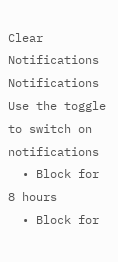Clear Notifications
Notifications
Use the toggle to switch on notifications
  • Block for 8 hours
  • Block for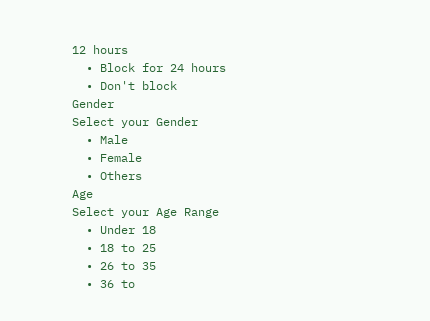12 hours
  • Block for 24 hours
  • Don't block
Gender
Select your Gender
  • Male
  • Female
  • Others
Age
Select your Age Range
  • Under 18
  • 18 to 25
  • 26 to 35
  • 36 to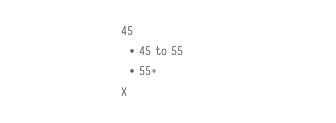45
  • 45 to 55
  • 55+
X